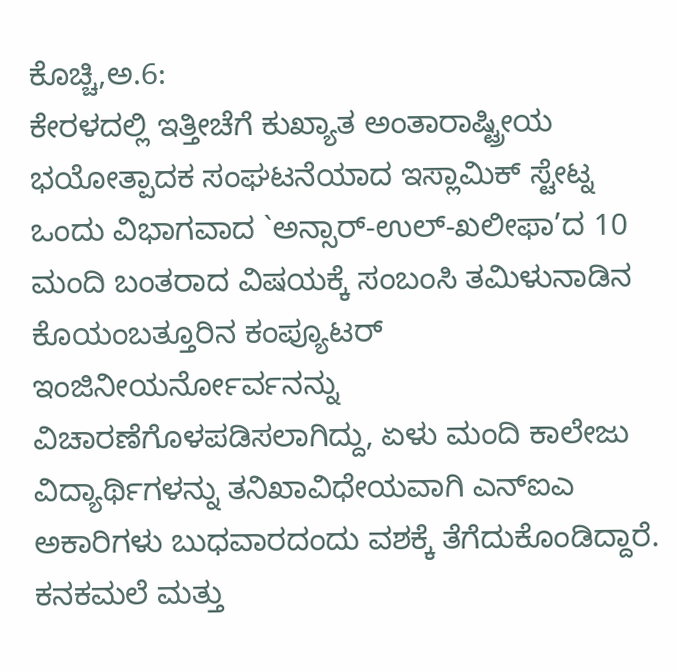ಕೊಚ್ಚಿ,ಅ.6:
ಕೇರಳದಲ್ಲಿ ಇತ್ತೀಚೆಗೆ ಕುಖ್ಯಾತ ಅಂತಾರಾಷ್ಟ್ರೀಯ ಭಯೋತ್ಪಾದಕ ಸಂಘಟನೆಯಾದ ಇಸ್ಲಾಮಿಕ್ ಸ್ಟೇಟ್ನ ಒಂದು ವಿಭಾಗವಾದ `ಅನ್ಸಾರ್-ಉಲ್-ಖಲೀಫಾ’ದ 10 ಮಂದಿ ಬಂತರಾದ ವಿಷಯಕ್ಕೆ ಸಂಬಂಸಿ ತಮಿಳುನಾಡಿನ ಕೊಯಂಬತ್ತೂರಿನ ಕಂಪ್ಯೂಟರ್ ಇಂಜಿನೀಯರ್ನೋರ್ವನನ್ನು ವಿಚಾರಣೆಗೊಳಪಡಿಸಲಾಗಿದ್ದು, ಏಳು ಮಂದಿ ಕಾಲೇಜು ವಿದ್ಯಾರ್ಥಿಗಳನ್ನು ತನಿಖಾವಿಧೇಯವಾಗಿ ಎನ್ಐಎ ಅಕಾರಿಗಳು ಬುಧವಾರದಂದು ವಶಕ್ಕೆ ತೆಗೆದುಕೊಂಡಿದ್ದಾರೆ.
ಕನಕಮಲೆ ಮತ್ತು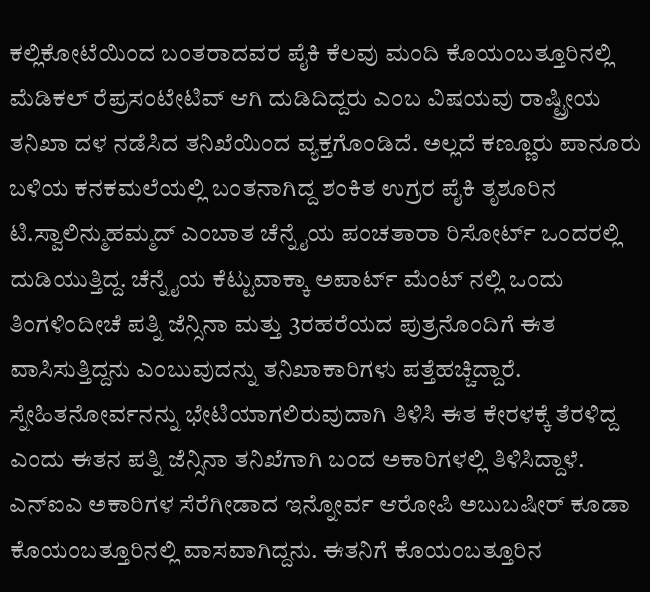ಕಲ್ಲಿಕೋಟೆಯಿಂದ ಬಂತರಾದವರ ಪೈಕಿ ಕೆಲವು ಮಂದಿ ಕೊಯಂಬತ್ತೂರಿನಲ್ಲಿ ಮೆಡಿಕಲ್ ರೆಪ್ರಸಂಟೇಟಿವ್ ಆಗಿ ದುಡಿದಿದ್ದರು ಎಂಬ ವಿಷಯವು ರಾಷ್ಟ್ರೀಯ ತನಿಖಾ ದಳ ನಡೆಸಿದ ತನಿಖೆಯಿಂದ ವ್ಯಕ್ತಗೊಂಡಿದೆ. ಅಲ್ಲದೆ ಕಣ್ಣೂರು ಪಾನೂರು ಬಳಿಯ ಕನಕಮಲೆಯಲ್ಲಿ ಬಂತನಾಗಿದ್ದ ಶಂಕಿತ ಉಗ್ರರ ಪೈಕಿ ತೃಶೂರಿನ ಟಿ.ಸ್ವಾಲಿನ್ಮುಹಮ್ಮದ್ ಎಂಬಾತ ಚೆನ್ನೈಯ ಪಂಚತಾರಾ ರಿಸೋರ್ಟ್ ಒಂದರಲ್ಲಿ ದುಡಿಯುತ್ತಿದ್ದ. ಚೆನ್ನೈಯ ಕೆಟ್ಟುವಾಕ್ಕಾ ಅಪಾರ್ಟ್ ಮೆಂಟ್ ನಲ್ಲಿ ಒಂದು ತಿಂಗಳಿಂದೀಚೆ ಪತ್ನಿ ಜೆನ್ಸಿನಾ ಮತ್ತು 3ರಹರೆಯದ ಪುತ್ರನೊಂದಿಗೆ ಈತ ವಾಸಿಸುತ್ತಿದ್ದನು ಎಂಬುವುದನ್ನು ತನಿಖಾಕಾರಿಗಳು ಪತ್ತೆಹಚ್ಚಿದ್ದಾರೆ. ಸ್ನೇಹಿತನೋರ್ವನನ್ನು ಭೇಟಿಯಾಗಲಿರುವುದಾಗಿ ತಿಳಿಸಿ ಈತ ಕೇರಳಕ್ಕೆ ತೆರಳಿದ್ದ ಎಂದು ಈತನ ಪತ್ನಿ ಜೆನ್ಸಿನಾ ತನಿಖೆಗಾಗಿ ಬಂದ ಅಕಾರಿಗಳಲ್ಲಿ ತಿಳಿಸಿದ್ದಾಳೆ.
ಎನ್ಐಎ ಅಕಾರಿಗಳ ಸೆರೆಗೀಡಾದ ಇನ್ನೋರ್ವ ಆರೋಪಿ ಅಬುಬಷೀರ್ ಕೂಡಾ ಕೊಯಂಬತ್ತೂರಿನಲ್ಲಿ ವಾಸವಾಗಿದ್ದನು. ಈತನಿಗೆ ಕೊಯಂಬತ್ತೂರಿನ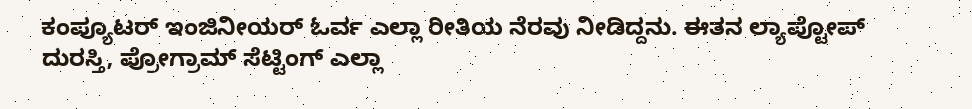ಕಂಪ್ಯೂಟರ್ ಇಂಜಿನೀಯರ್ ಓರ್ವ ಎಲ್ಲಾ ರೀತಿಯ ನೆರವು ನೀಡಿದ್ದನು. ಈತನ ಲ್ಯಾಪ್ಟೋಪ್ ದುರಸ್ತಿ, ಪ್ರೋಗ್ರಾಮ್ ಸೆಟ್ಟಿಂಗ್ ಎಲ್ಲಾ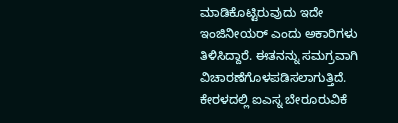ಮಾಡಿಕೊಟ್ಟಿರುವುದು ಇದೇ ಇಂಜಿನೀಯರ್ ಎಂದು ಅಕಾರಿಗಳು ತಿಳಿಸಿದ್ದಾರೆ. ಈತನನ್ನು ಸಮಗ್ರವಾಗಿ ವಿಚಾರಣೆಗೊಳಪಡಿಸಲಾಗುತ್ತಿದೆ. ಕೇರಳದಲ್ಲಿ ಐಎಸ್ನ ಬೇರೂರುವಿಕೆ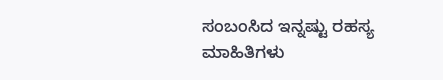ಸಂಬಂಸಿದ ಇನ್ನಷ್ಟು ರಹಸ್ಯ ಮಾಹಿತಿಗಳು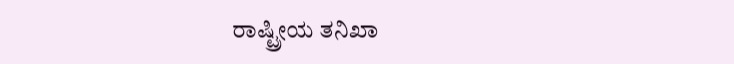ರಾಷ್ಟ್ರೀಯ ತನಿಖಾ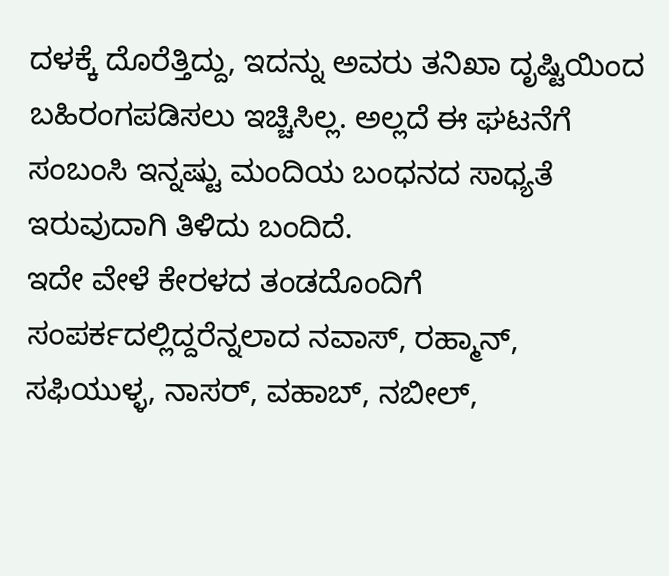ದಳಕ್ಕೆ ದೊರೆತ್ತಿದ್ದು, ಇದನ್ನು ಅವರು ತನಿಖಾ ದೃಷ್ಟಿಯಿಂದ ಬಹಿರಂಗಪಡಿಸಲು ಇಚ್ಚಿಸಿಲ್ಲ. ಅಲ್ಲದೆ ಈ ಘಟನೆಗೆ ಸಂಬಂಸಿ ಇನ್ನಷ್ಟು ಮಂದಿಯ ಬಂಧನದ ಸಾಧ್ಯತೆ ಇರುವುದಾಗಿ ತಿಳಿದು ಬಂದಿದೆ.
ಇದೇ ವೇಳೆ ಕೇರಳದ ತಂಡದೊಂದಿಗೆ ಸಂಪರ್ಕದಲ್ಲಿದ್ದರೆನ್ನಲಾದ ನವಾಸ್, ರಹ್ಮಾನ್, ಸಫಿಯುಳ್ಳ, ನಾಸರ್, ವಹಾಬ್, ನಬೀಲ್,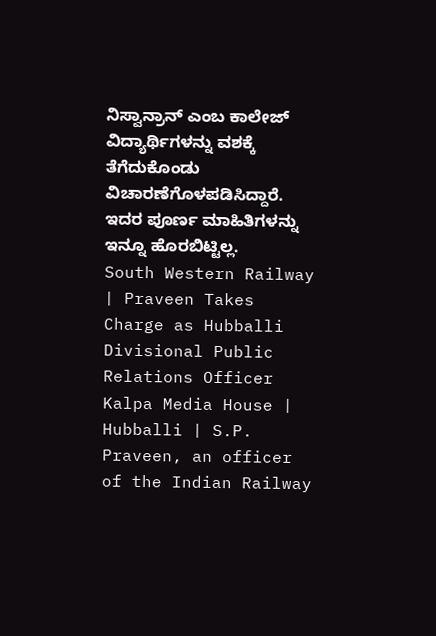ನಿಸ್ವಾನ್ರಾನ್ ಎಂಬ ಕಾಲೇಜ್ ವಿದ್ಯಾರ್ಥಿಗಳನ್ನು ವಶಕ್ಕೆ ತೆಗೆದುಕೊಂಡು ವಿಚಾರಣೆಗೊಳಪಡಿಸಿದ್ದಾರೆ. ಇದರ ಪೂರ್ಣ ಮಾಹಿತಿಗಳನ್ನು ಇನ್ನೂ ಹೊರಬಿಟ್ಟಿಲ್ಲ.
South Western Railway | Praveen Takes Charge as Hubballi Divisional Public Relations Officer
Kalpa Media House | Hubballi | S.P. Praveen, an officer of the Indian Railway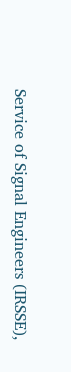Service of Signal Engineers (IRSSE),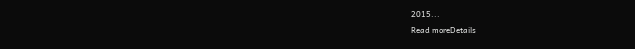2015...
Read moreDetails